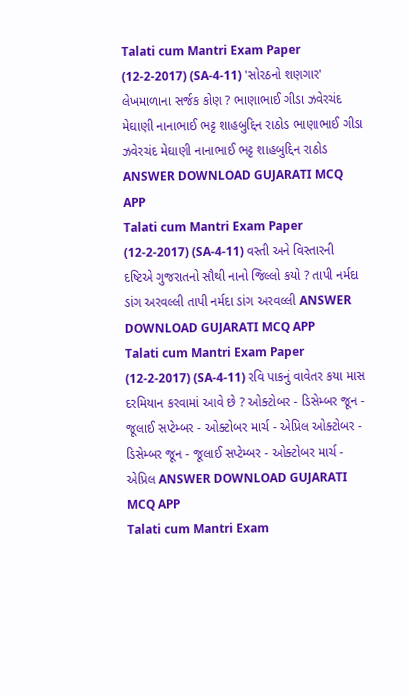Talati cum Mantri Exam Paper (12-2-2017) (SA-4-11) 'સોરઠનો શણગાર' લેખમાળાના સર્જક કોણ ? ભાણાભાઈ ગીડા ઝવેરચંદ મેઘાણી નાનાભાઈ ભટ્ટ શાહબુદ્દિન રાઠોડ ભાણાભાઈ ગીડા ઝવેરચંદ મેઘાણી નાનાભાઈ ભટ્ટ શાહબુદ્દિન રાઠોડ ANSWER DOWNLOAD GUJARATI MCQ APP
Talati cum Mantri Exam Paper (12-2-2017) (SA-4-11) વસ્તી અને વિસ્તારની દષ્ટિએ ગુજરાતનો સૌથી નાનો જિલ્લો કયો ? તાપી નર્મદા ડાંગ અરવલ્લી તાપી નર્મદા ડાંગ અરવલ્લી ANSWER DOWNLOAD GUJARATI MCQ APP
Talati cum Mantri Exam Paper (12-2-2017) (SA-4-11) રવિ પાકનું વાવેતર કયા માસ દરમિયાન કરવામાં આવે છે ? ઓક્ટોબર - ડિસેમ્બર જૂન - જૂલાઈ સપ્ટેમ્બર - ઓક્ટોબર માર્ચ - એપ્રિલ ઓક્ટોબર - ડિસેમ્બર જૂન - જૂલાઈ સપ્ટેમ્બર - ઓક્ટોબર માર્ચ - એપ્રિલ ANSWER DOWNLOAD GUJARATI MCQ APP
Talati cum Mantri Exam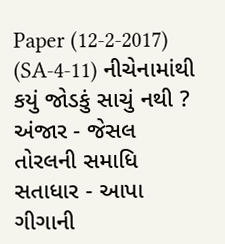Paper (12-2-2017) (SA-4-11) નીચેનામાંથી કયું જોડકું સાચું નથી ? અંજાર - જેસલ તોરલની સમાધિ સતાધાર - આપા ગીગાની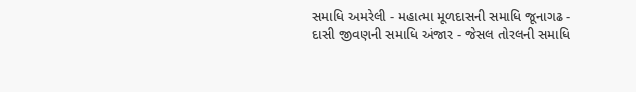સમાધિ અમરેલી - મહાત્મા મૂળદાસની સમાધિ જૂનાગઢ - દાસી જીવણની સમાધિ અંજાર - જેસલ તોરલની સમાધિ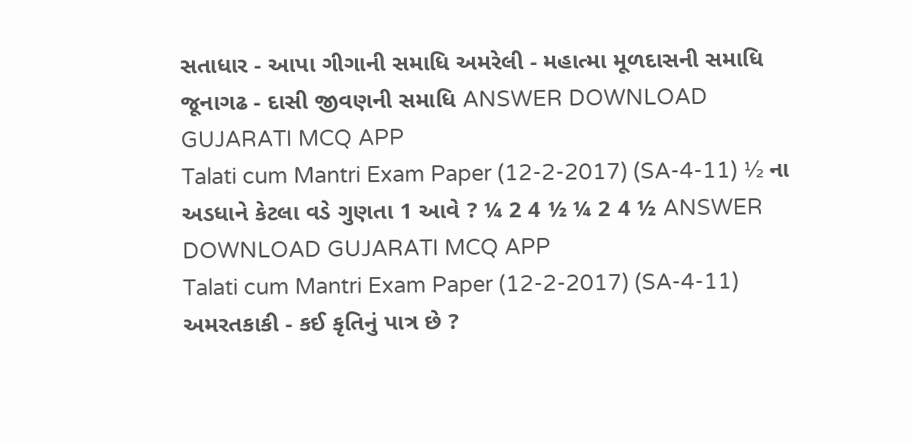સતાધાર - આપા ગીગાની સમાધિ અમરેલી - મહાત્મા મૂળદાસની સમાધિ જૂનાગઢ - દાસી જીવણની સમાધિ ANSWER DOWNLOAD GUJARATI MCQ APP
Talati cum Mantri Exam Paper (12-2-2017) (SA-4-11) ½ ના અડધાને કેટલા વડે ગુણતા 1 આવે ? ¼ 2 4 ½ ¼ 2 4 ½ ANSWER DOWNLOAD GUJARATI MCQ APP
Talati cum Mantri Exam Paper (12-2-2017) (SA-4-11) અમરતકાકી - કઈ કૃતિનું પાત્ર છે ?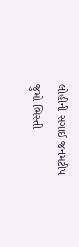લોહીની સગાઈ જનમટીપ જુમો ભિસ્તી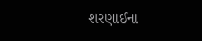શરણાઈના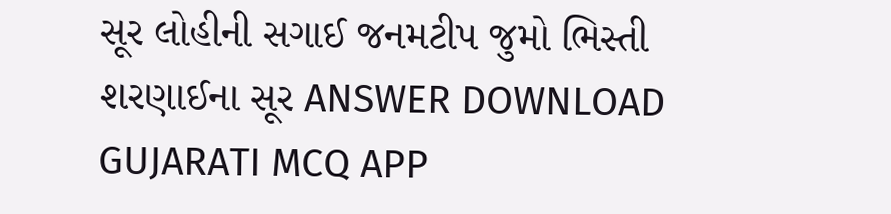સૂર લોહીની સગાઈ જનમટીપ જુમો ભિસ્તી શરણાઈના સૂર ANSWER DOWNLOAD GUJARATI MCQ APP